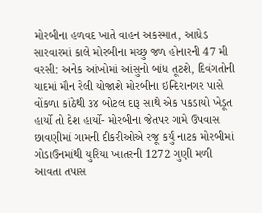મોરબીના હળવદ ખાતે વાહન અકસ્માત, આધેડ સારવારમાં કાલે મોરબીના મચ્છુ જળ હોનારની 47 મી વરસી: અનેક આંખોમાં આંસુનો બાંધ તૂટશે, દિવંગતોની યાદમાં મૌન રેલી યોજાશે મોરબીના ઇન્દિરાનગર પાસે વોંકળા કાંઠેથી ૩૪ બોટલ દારૂ સાથે એક પકડાયો ખેડૂત હાર્યો તો દેશ હાર્યો- મોરબીના જેતપર ગામે ઉપવાસ છાવણીમાં ગામની દીકરીઓએ રજૂ કર્યું નાટક મોરબીમાં ગોડાઉનમાંથી યુરિયા ખાતરની 1272 ગુણી મળી આવતા તપાસ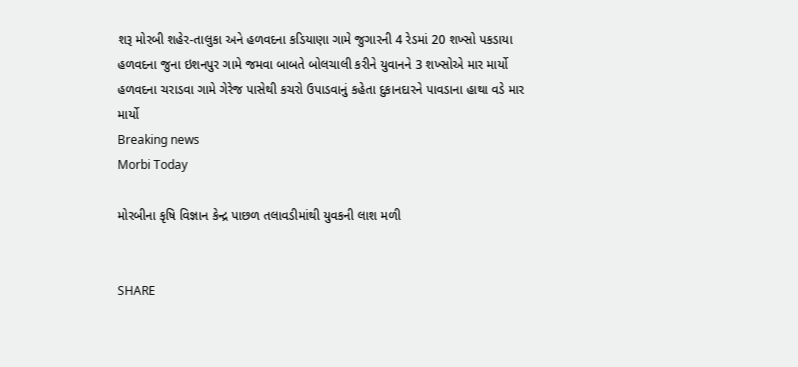શરૂ મોરબી શહેર-તાલુકા અને હળવદના કડિયાણા ગામે જુગારની 4 રેડમાં 20 શખ્સો પકડાયા હળવદના જુના ઇશનપુર ગામે જમવા બાબતે બોલચાલી કરીને યુવાનને 3 શખ્સોએ માર માર્યો હળવદના ચરાડવા ગામે ગેરેજ પાસેથી કચરો ઉપાડવાનું કહેતા દુકાનદારને પાવડાના હાથા વડે માર માર્યો
Breaking news
Morbi Today

મોરબીના કૃષિ વિજ્ઞાન કેન્દ્ર પાછળ તલાવડીમાંથી યુવકની લાશ મળી


SHARE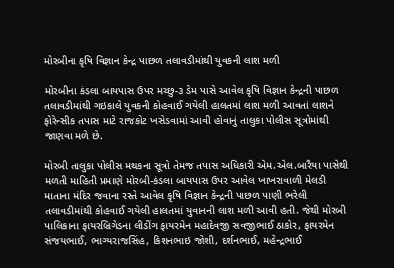મોરબીના કૃષિ વિજ્ઞાન કેન્દ્ર પાછળ તલાવડીમાંથી યુવકની લાશ મળી

મોરબીના કંડલા બાયપાસ ઉપર મચ્છુ-૩ ડેમ પાસે આવેલ કૃષિ વિજ્ઞાન કેન્દ્રની પાછળ તલાવડીમાંથી ગઇકાલે યુવકની કોહવાઈ ગયેલી હાલતમાં લાશ મળી આવતાં લાશને ફોરેન્સીક તપાસ માટે રાજકોટ ખસેડવામાં આવી હોવાનું તાલુકા પોલીસ સૂત્રોમાંથી જાણવા મળે છે.

મોરબી તાલુકા પોલીસ મથકના સૂત્રો તેમજ તપાસ અધિકારી એમ.એલ.બારૈયા પાસેથી મળતી માહિતી પ્રમાણે મોરબી-કંડલા બાયપાસ ઉપર આવેલ ખાખરાવાળી મેલડી માતાના મંદિર જવાના રસ્તે આવેલ કૃષિ વિજ્ઞાન કેન્દ્રની પાછળ પાણી ભરેલી તલાવડીમાંથી કોહવાઈ ગયેલી હાલતમાં યુવાનની લાશ મળી આવી હતી. જેથી મોરબી પાલિકાના ફાયરબ્રિગેડના લીડીંગ ફાયરમેન મહાદેવજી સવજીભાઈ ઠાકોર, ફાયરમેન  સંજયભાઈ, ભાગ્યરાજસિંહ, કિશનભાઇ જોશી, દર્શનભાઈ, મહેન્દ્રભાઈ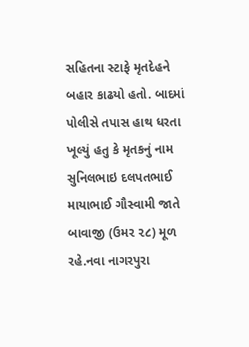સહિતના સ્ટાફે મૃતદેહને બહાર કાઢયો હતો. બાદમાં પોલીસે તપાસ હાથ ધરતા ખૂલ્યું હતુ કે મૃતકનું નામ સુનિલભાઇ દલપતભાઈ માયાભાઈ ગૌસ્વામી જાતે બાવાજી (ઉમર ૨૮) મૂળ રહે.નવા નાગરપુરા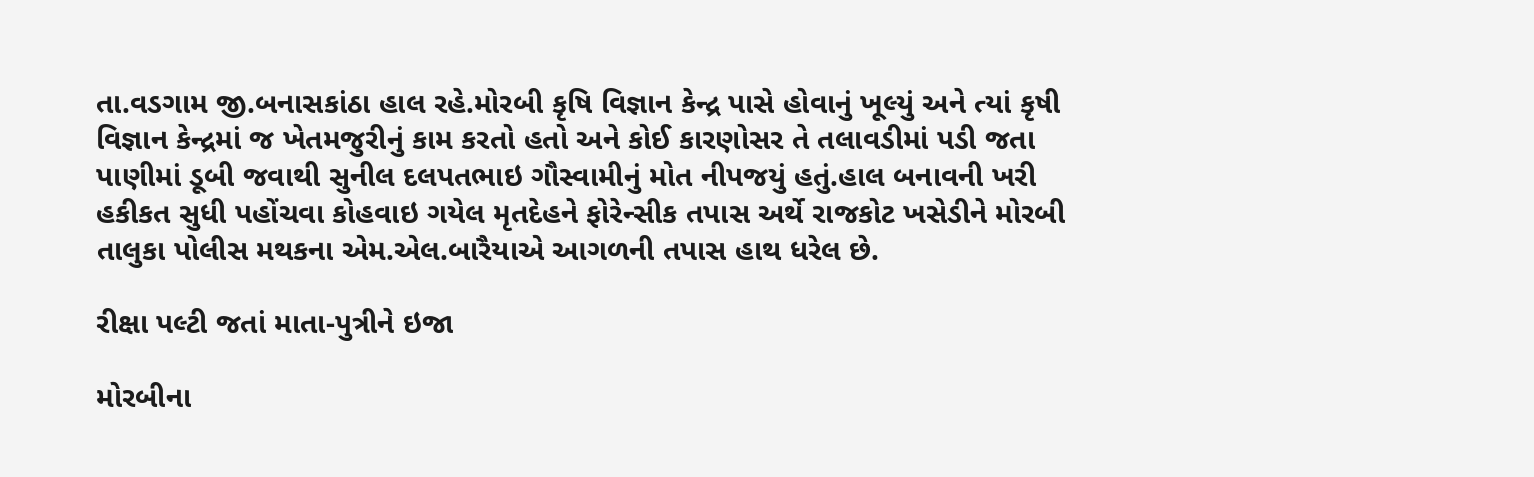તા.વડગામ જી.બનાસકાંઠા હાલ રહે.મોરબી કૃષિ વિજ્ઞાન કેન્દ્ર પાસે હોવાનું ખૂલ્યું અને ત્યાં કૃષી વિજ્ઞાન કેન્દ્રમાં જ ખેતમજુરીનું કામ કરતો હતો અને કોઈ કારણોસર તે તલાવડીમાં પડી જતા પાણીમાં ડૂબી જવાથી સુનીલ દલપતભાઇ ગૌસ્વામીનું મોત નીપજયું હતું.હાલ બનાવની ખરી હકીકત સુધી પહોંચવા કોહવાઇ ગયેલ મૃતદેહને ફોરેન્સીક તપાસ અર્થે રાજકોટ ખસેડીને મોરબી તાલુકા પોલીસ મથકના એમ.એલ.બારૈયાએ આગળની તપાસ હાથ ધરેલ છે.

રીક્ષા પલ્ટી જતાં માતા-પુત્રીને ઇજા

મોરબીના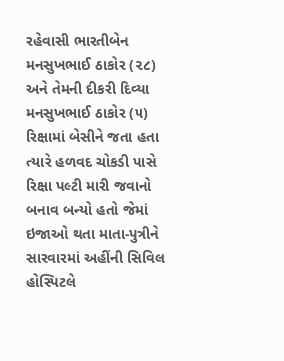રહેવાસી ભારતીબેન મનસુખભાઈ ઠાકોર (૨૮) અને તેમની દીકરી દિવ્યા મનસુખભાઈ ઠાકોર (૫) રિક્ષામાં બેસીને જતા હતા ત્યારે હળવદ ચોકડી પાસે રિક્ષા પલ્ટી મારી જવાનો બનાવ બન્યો હતો જેમાં ઇજાઓ થતા માતા-પુત્રીને સારવારમાં અહીંની સિવિલ હોસ્પિટલે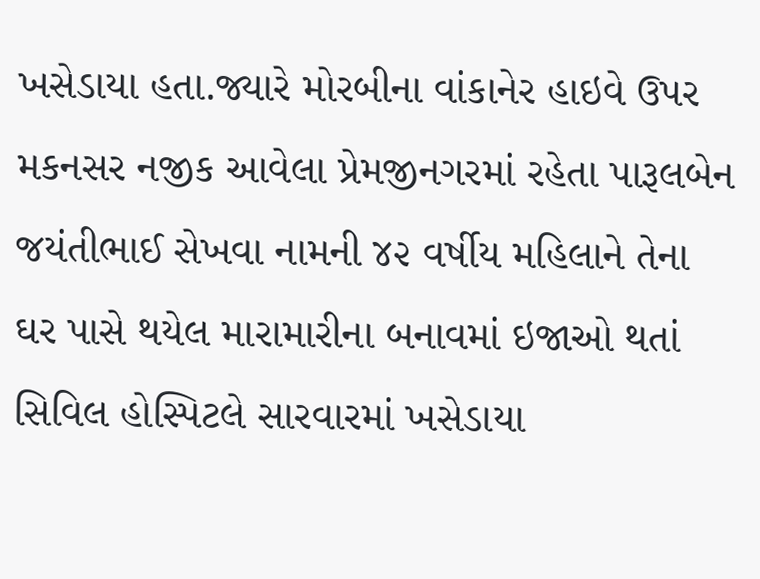ખસેડાયા હતા.જ્યારે મોરબીના વાંકાનેર હાઇવે ઉપર મકનસર નજીક આવેલા પ્રેમજીનગરમાં રહેતા પારૂલબેન જયંતીભાઈ સેખવા નામની ૪૨ વર્ષીય મહિલાને તેના ઘર પાસે થયેલ મારામારીના બનાવમાં ઇજાઓ થતાં સિવિલ હોસ્પિટલે સારવારમાં ખસેડાયા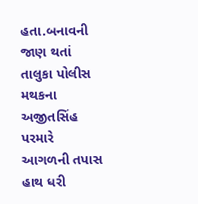હતા.બનાવની જાણ થતાં તાલુકા પોલીસ મથકના અજીતસિંહ પરમારે આગળની તપાસ હાથ ધરી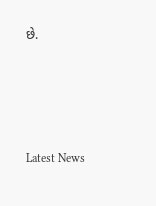છે.






Latest News